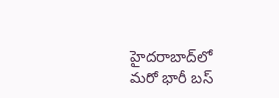హైదరాబాద్‌లో మరో భారీ బస్‌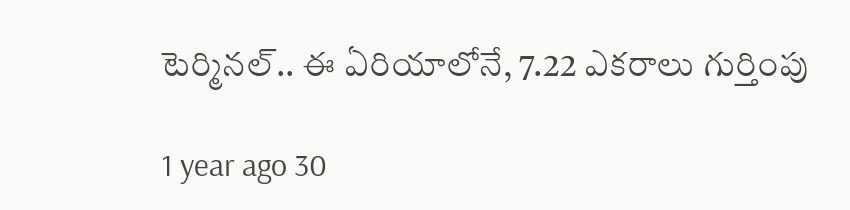టెర్మినల్‌.. ఈ ఏరియాలోనే, 7.22 ఎకరాలు గుర్తింపు

1 year ago 30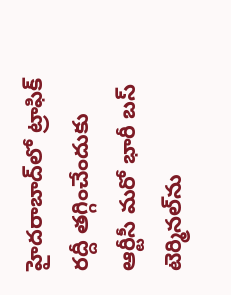హైదరాబాద్‌లో ట్రాఫిక్ రద్దీ తగ్గించేందుకు ఆర్టీసీ మరో భారీ బస్‌ టెర్మినల్‌ను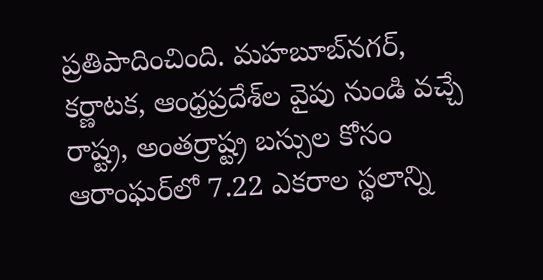ప్రతిపాదించింది. మహబూబ్‌నగర్, కర్ణాటక, ఆంధ్రప్రదేశ్‌ల వైపు నుండి వచ్చే రాష్ట్ర, అంతర్రాష్ట్ర బస్సుల కోసం ఆరాంఘర్‌లో 7.22 ఎకరాల స్థలాన్ని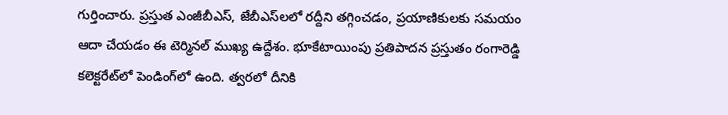గుర్తించారు. ప్రస్తుత ఎంజీబీఎస్‌, జేబీఎస్‌లలో రద్దీని తగ్గించడం, ప్రయాణికులకు సమయం ఆదా చేయడం ఈ టెర్మినల్ ముఖ్య ఉద్దేశం. భూకేటాయింపు ప్రతిపాదన ప్రస్తుతం రంగారెడ్డి కలెక్టరేట్‌లో పెండింగ్‌లో ఉంది. త్వరలో దీనికి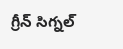గ్రీన్ సిగ్నల్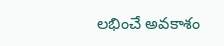లభించే అవకాశం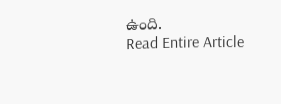ఉంది.
Read Entire Article